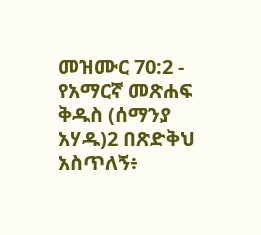መዝሙር 70:2 - የአማርኛ መጽሐፍ ቅዱስ (ሰማንያ አሃዱ)2 በጽድቅህ አስጥለኝ፥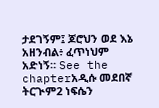ታደገኝም፤ ጆሮህን ወደ እኔ አዘንብል፥ ፈጥነህም አድነኝ። See the chapterአዲሱ መደበኛ ትርጒም2 ነፍሴን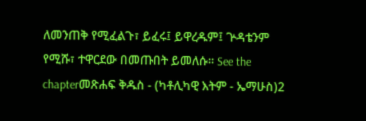ለመንጠቅ የሚፈልጉ፣ ይፈሩ፤ ይዋረዱም፤ ጕዳቴንም የሚሹ፣ ተዋርደው በመጡበት ይመለሱ። See the chapterመጽሐፍ ቅዱስ - (ካቶሊካዊ እትም - ኤማሁስ)2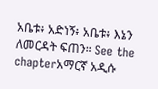አቤቱ፥ አድነኝ፥ አቤቱ፥ እኔን ለመርዳት ፍጠን። See the chapterአማርኛ አዲሱ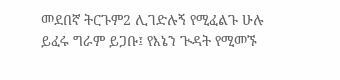መደበኛ ትርጉም2 ሊገድሉኝ የሚፈልጉ ሁሉ ይፈሩ ግራም ይጋቡ፤ የእኔን ጒዳት የሚመኙ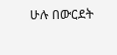ሁሉ በውርደት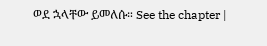ወደ ኋላቸው ይመለሱ። See the chapter |